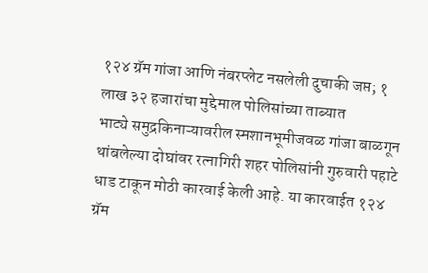१२४ ग्रॅम गांजा आणि नंबरप्लेट नसलेली दुचाकी जप्त; १ लाख ३२ हजारांचा मुद्देमाल पोलिसांच्या ताब्यात
भाट्ये समुद्रकिनाऱ्यावरील स्मशानभूमीजवळ गांजा बाळगून थांबलेल्या दोघांवर रत्नागिरी शहर पोलिसांनी गुरुवारी पहाटे धाड टाकून मोठी कारवाई केली आहे. या कारवाईत १२४ ग्रॅम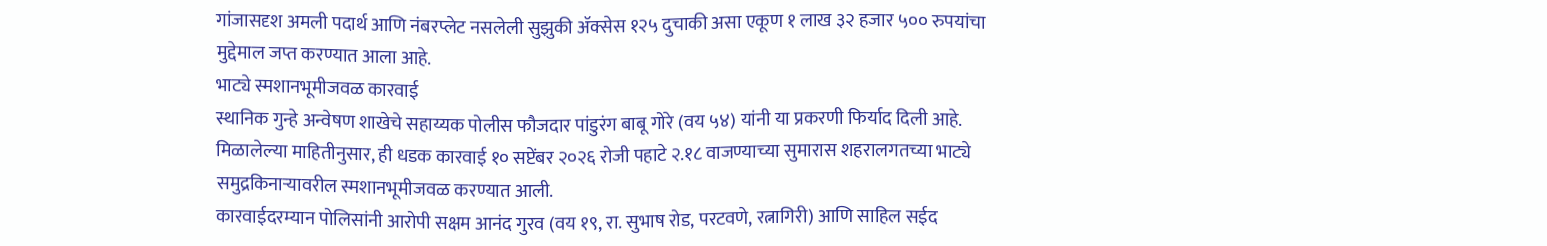गांजासदृश अमली पदार्थ आणि नंबरप्लेट नसलेली सुझुकी ॲक्सेस १२५ दुचाकी असा एकूण १ लाख ३२ हजार ५०० रुपयांचा मुद्देमाल जप्त करण्यात आला आहे.
भाट्ये स्मशानभूमीजवळ कारवाई
स्थानिक गुन्हे अन्वेषण शाखेचे सहाय्यक पोलीस फौजदार पांडुरंग बाबू गोरे (वय ५४) यांनी या प्रकरणी फिर्याद दिली आहे. मिळालेल्या माहितीनुसार, ही धडक कारवाई १० सप्टेंबर २०२६ रोजी पहाटे २.१८ वाजण्याच्या सुमारास शहरालगतच्या भाट्ये समुद्रकिनाऱ्यावरील स्मशानभूमीजवळ करण्यात आली.
कारवाईदरम्यान पोलिसांनी आरोपी सक्षम आनंद गुरव (वय १९, रा. सुभाष रोड, परटवणे, रत्नागिरी) आणि साहिल सईद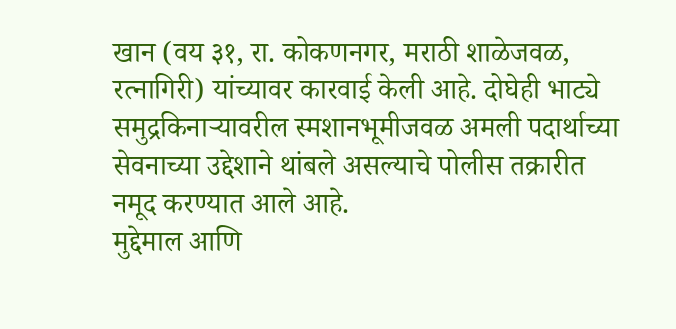खान (वय ३१, रा. कोकणनगर, मराठी शाळेजवळ, रत्नागिरी) यांच्यावर कारवाई केली आहे. दोघेही भाट्ये समुद्रकिनाऱ्यावरील स्मशानभूमीजवळ अमली पदार्थाच्या सेवनाच्या उद्देशाने थांबले असल्याचे पोलीस तक्रारीत नमूद करण्यात आले आहे.
मुद्देमाल आणि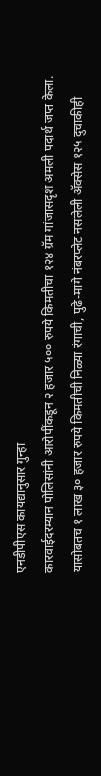एनडीपीएस कायद्यानुसार गुन्हा
कारवाईदरम्यान पोलिसांनी आरोपींकडून २ हजार ५०० रुपये किमतीचा १२४ ग्रॅम गांजासदृश अमली पदार्थ जप्त केला. यासोबतच १ लाख ३० हजार रुपये किमतीची निळ्या रंगाची, पुढे-मागे नंबरप्लेट नसलेली ॲक्सेस १२५ दुचाकीही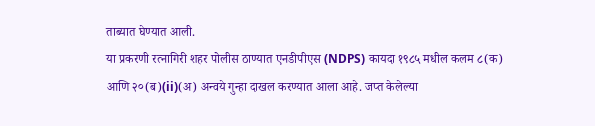ताब्यात घेण्यात आली.
या प्रकरणी रत्नागिरी शहर पोलीस ठाण्यात एनडीपीएस (NDPS) कायदा १९८५ मधील कलम ८(क) आणि २०(ब)(ii)(अ) अन्वये गुन्हा दाखल करण्यात आला आहे. जप्त केलेल्या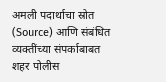अमली पदार्थाचा स्रोत (Source) आणि संबंधित व्यक्तींच्या संपर्काबाबत शहर पोलीस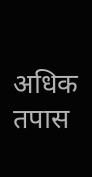अधिक तपास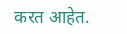करत आहेत.